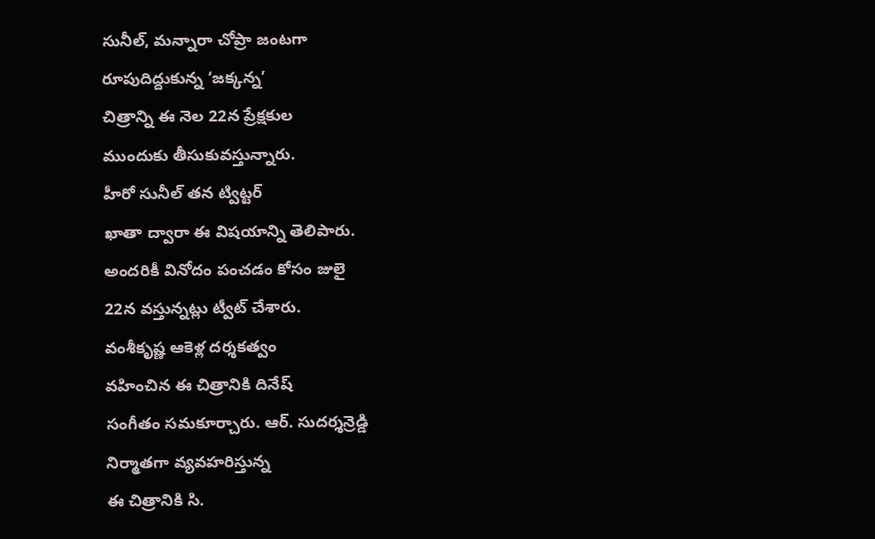సునీల్, మన్నారా చోప్రా జంటగా
రూపుదిద్దుకున్న ‘జక్కన్న’
చిత్రాన్ని ఈ నెల 22న ప్రేక్షకుల
ముందుకు తీసుకువస్తున్నారు.
హీరో సునీల్ తన ట్విట్టర్
ఖాతా ద్వారా ఈ విషయాన్ని తెలిపారు.
అందరికీ వినోదం పంచడం కోసం జులై
22న వస్తున్నట్లు ట్వీట్ చేశారు.
వంశీకృష్ణ ఆకెళ్ల దర్శకత్వం
వహించిన ఈ చిత్రానికి దినేష్
సంగీతం సమకూర్చారు. ఆర్. సుదర్శన్రెడ్డి
నిర్మాతగా వ్యవహరిస్తున్న
ఈ చిత్రానికి సి.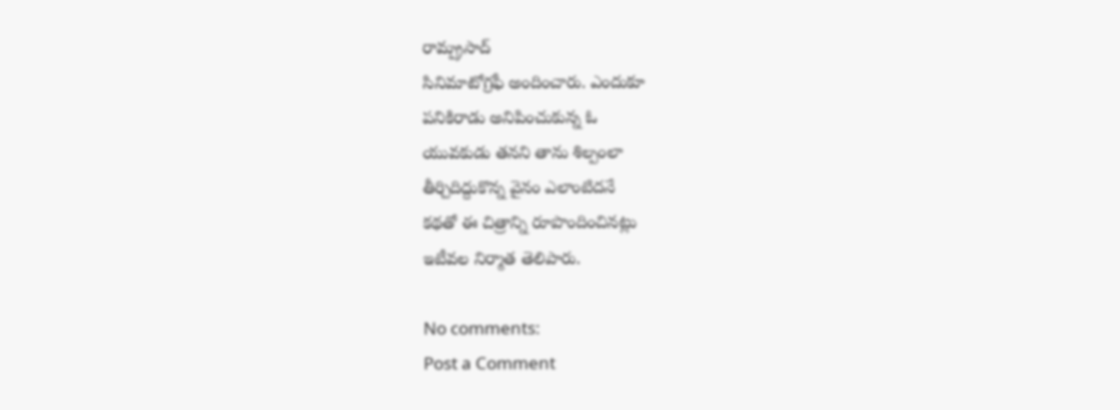రామ్ప్రసాద్
సినిమాటోగ్రఫీ అందించారు. ఎందుకూ
పనికిరాడు అనిపించుకున్న ఓ
యువకుడు తనని తాను శిల్పంలా
తీర్చిదిద్దుకొన్న వైనం ఎలాంటిదనే
కథతో ఈ చిత్రాన్ని రూపొందించినట్లు
ఇటీవల నిర్మాత తెలిపారు.

No comments:
Post a Comment